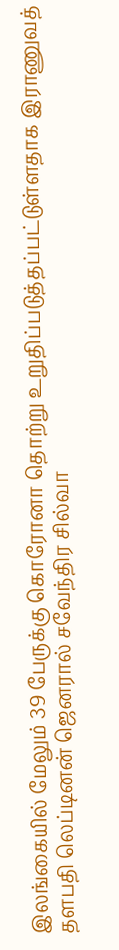இலங்கையில் மேலும் 39 பேருக்கு கொரோனா தொற்று உறுதிப்படுத்தப்பட்டுள்ளதாக இராணுவத் தளபதி லெப்டினன் ஜெனரால் சவேந்திர சில்வா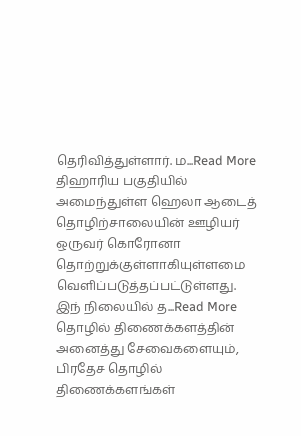தெரிவித்துள்ளார். ம...Read More
திஹாரிய பகுதியில் அமைந்துள்ள ஹெலா ஆடைத் தொழிற்சாலையின் ஊழியர் ஒருவர் கொரோனா தொற்றுக்குள்ளாகியுள்ளமை வெளிப்படுத்தப்பட்டுள்ளது. இந் நிலையில் த...Read More
தொழில் திணைக்களத்தின் அனைத்து சேவைகளையும், பிரதேச தொழில் திணைக்களங்கள்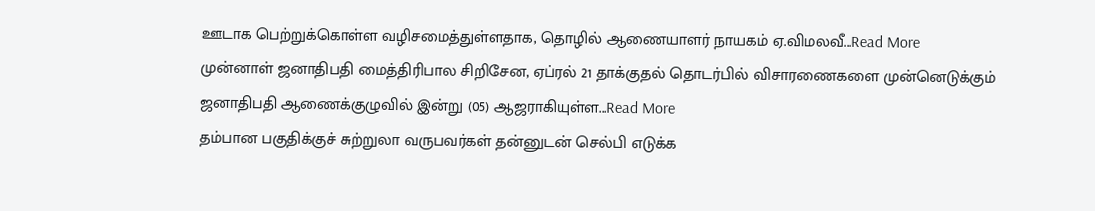ஊடாக பெற்றுக்கொள்ள வழிசமைத்துள்ளதாக, தொழில் ஆணையாளர் நாயகம் ஏ.விமலவீ...Read More
முன்னாள் ஜனாதிபதி மைத்திரிபால சிறிசேன, ஏப்ரல் 21 தாக்குதல் தொடர்பில் விசாரணைகளை முன்னெடுக்கும் ஜனாதிபதி ஆணைக்குழுவில் இன்று (05) ஆஜராகியுள்ள...Read More
தம்பான பகுதிக்குச் சுற்றுலா வருபவர்கள் தன்னுடன் செல்பி எடுக்க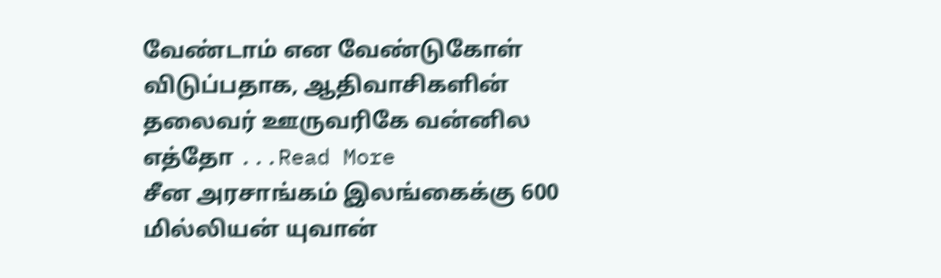வேண்டாம் என வேண்டுகோள் விடுப்பதாக, ஆதிவாசிகளின் தலைவர் ஊருவரிகே வன்னில எத்தோ ...Read More
சீன அரசாங்கம் இலங்கைக்கு 600 மில்லியன் யுவான்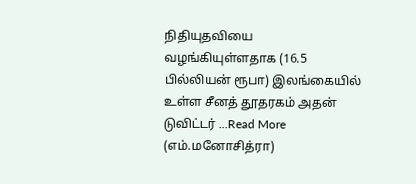நிதியுதவியை வழங்கியுள்ளதாக (16.5 பில்லியன் ரூபா) இலங்கையில் உள்ள சீனத் தூதரகம் அதன் டுவிட்டர் ...Read More
(எம்.மனோசித்ரா)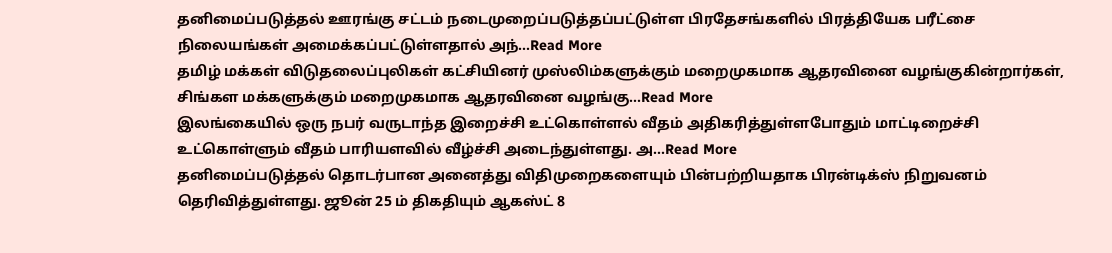தனிமைப்படுத்தல் ஊரங்கு சட்டம் நடைமுறைப்படுத்தப்பட்டுள்ள பிரதேசங்களில் பிரத்தியேக பரீட்சை நிலையங்கள் அமைக்கப்பட்டுள்ளதால் அந்...Read More
தமிழ் மக்கள் விடுதலைப்புலிகள் கட்சியினர் முஸ்லிம்களுக்கும் மறைமுகமாக ஆதரவினை வழங்குகின்றார்கள், சிங்கள மக்களுக்கும் மறைமுகமாக ஆதரவினை வழங்கு...Read More
இலங்கையில் ஒரு நபர் வருடாந்த இறைச்சி உட்கொள்ளல் வீதம் அதிகரித்துள்ளபோதும் மாட்டிறைச்சி உட்கொள்ளும் வீதம் பாரியளவில் வீழ்ச்சி அடைந்துள்ளது. அ...Read More
தனிமைப்படுத்தல் தொடர்பான அனைத்து விதிமுறைகளையும் பின்பற்றியதாக பிரன்டிக்ஸ் நிறுவனம் தெரிவித்துள்ளது. ஜூன் 25 ம் திகதியும் ஆகஸ்ட் 8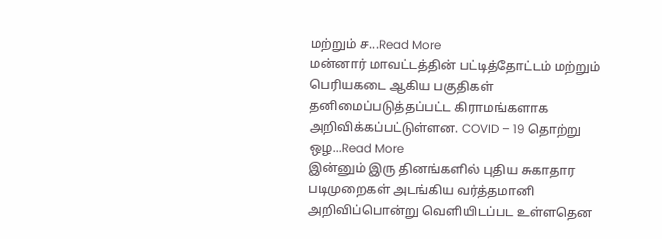மற்றும் ச...Read More
மன்னார் மாவட்டத்தின் பட்டித்தோட்டம் மற்றும் பெரியகடை ஆகிய பகுதிகள் தனிமைப்படுத்தப்பட்ட கிராமங்களாக அறிவிக்கப்பட்டுள்ளன. COVID – 19 தொற்று ஒழ...Read More
இன்னும் இரு தினங்களில் புதிய சுகாதார படிமுறைகள் அடங்கிய வர்த்தமானி அறிவிப்பொன்று வெளியிடப்பட உள்ளதென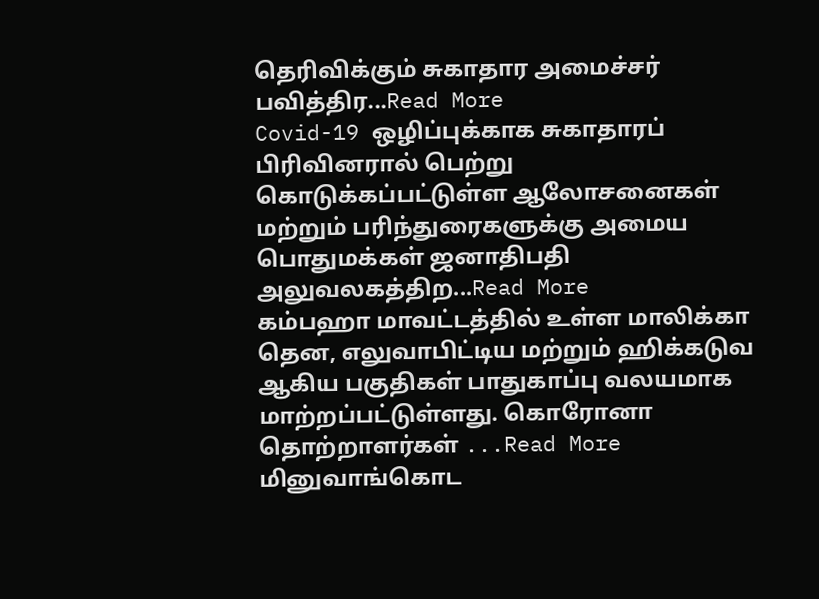தெரிவிக்கும் சுகாதார அமைச்சர் பவித்திர...Read More
Covid-19 ஒழிப்புக்காக சுகாதாரப் பிரிவினரால் பெற்று கொடுக்கப்பட்டுள்ள ஆலோசனைகள் மற்றும் பரிந்துரைகளுக்கு அமைய பொதுமக்கள் ஜனாதிபதி அலுவலகத்திற...Read More
கம்பஹா மாவட்டத்தில் உள்ள மாலிக்கா தென, எலுவாபிட்டிய மற்றும் ஹிக்கடுவ ஆகிய பகுதிகள் பாதுகாப்பு வலயமாக மாற்றப்பட்டுள்ளது. கொரோனா தொற்றாளர்கள் ...Read More
மினுவாங்கொட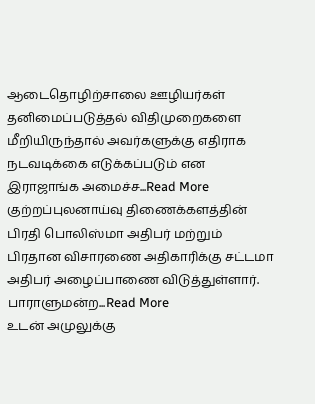ஆடைதொழிற்சாலை ஊழியர்கள் தனிமைப்படுத்தல் விதிமுறைகளை மீறியிருந்தால் அவர்களுக்கு எதிராக நடவடிக்கை எடுக்கப்படும் என இராஜாங்க அமைச்ச...Read More
குற்றப்புலனாய்வு திணைக்களத்தின் பிரதி பொலிஸ்மா அதிபர் மற்றும் பிரதான விசாரணை அதிகாரிக்கு சட்டமா அதிபர் அழைப்பாணை விடுத்துள்ளார். பாராளுமன்ற...Read More
உடன் அமுலுக்கு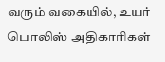வரும் வகையில், உயர் பொலிஸ் அதிகாரிகள்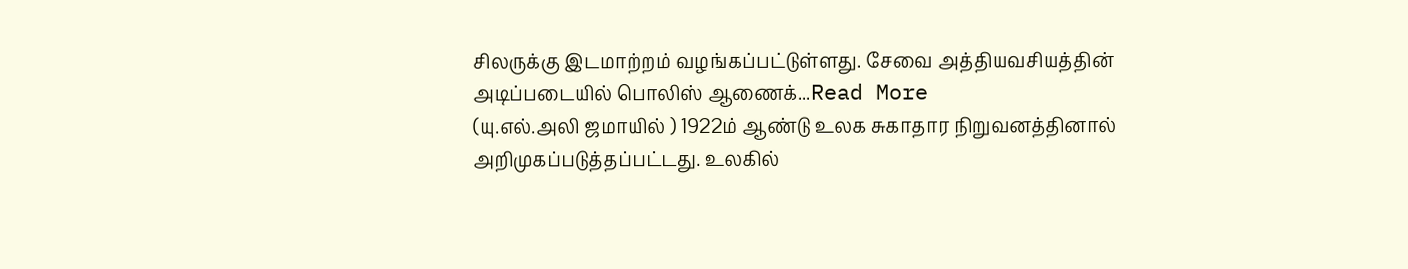சிலருக்கு இடமாற்றம் வழங்கப்பட்டுள்ளது. சேவை அத்தியவசியத்தின் அடிப்படையில் பொலிஸ் ஆணைக்...Read More
(யு.எல்.அலி ஜமாயில் ) 1922ம் ஆண்டு உலக சுகாதார நிறுவனத்தினால் அறிமுகப்படுத்தப்பட்டது. உலகில்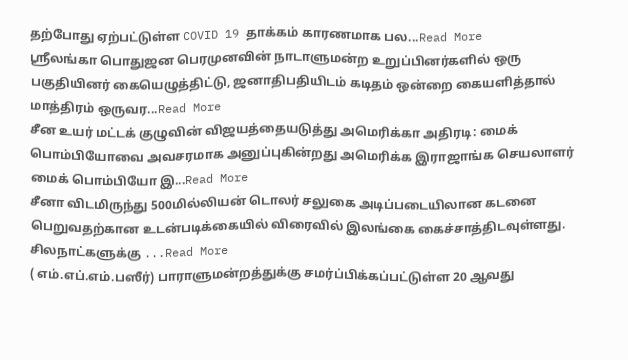தற்போது ஏற்பட்டுள்ள COVID 19 தாக்கம் காரணமாக பல...Read More
ஸ்ரீலங்கா பொதுஜன பெரமுனவின் நாடாளுமன்ற உறுப்பினர்களில் ஒரு பகுதியினர் கையெழுத்திட்டு, ஜனாதிபதியிடம் கடிதம் ஒன்றை கையளித்தால் மாத்திரம் ஒருவர...Read More
சீன உயர் மட்டக் குழுவின் விஜயத்தையடுத்து அமெரிக்கா அதிரடி: மைக் பொம்பியோவை அவசரமாக அனுப்புகின்றது அமெரிக்க இராஜாங்க செயலாளர் மைக் பொம்பியோ இ...Read More
சீனா விடமிருந்து 500மில்லியன் டொலர் சலுகை அடிப்படையிலான கடனை பெறுவதற்கான உடன்படிக்கையில் விரைவில் இலங்கை கைச்சாத்திடவுள்ளது. சிலநாட்களுக்கு ...Read More
( எம்.எப்.எம்.பஸீர்) பாராளுமன்றத்துக்கு சமர்ப்பிக்கப்பட்டுள்ள 20 ஆவது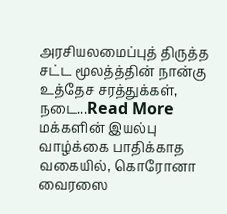அரசியலமைப்புத் திருத்த சட்ட மூலத்த்தின் நான்கு உத்தேச சரத்துக்கள், நடை...Read More
மக்களின் இயல்பு வாழ்க்கை பாதிக்காத வகையில், கொரோனா வைரஸை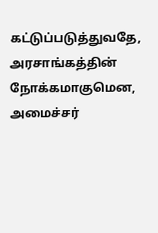கட்டுப்படுத்துவதே, அரசாங்கத்தின் நோக்கமாகுமென, அமைச்சர்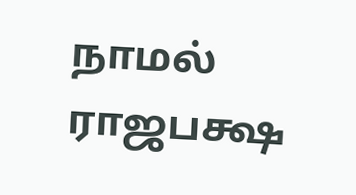நாமல் ராஜபக்ஷ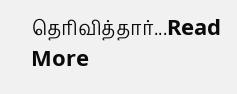தெரிவித்தார்...Read More